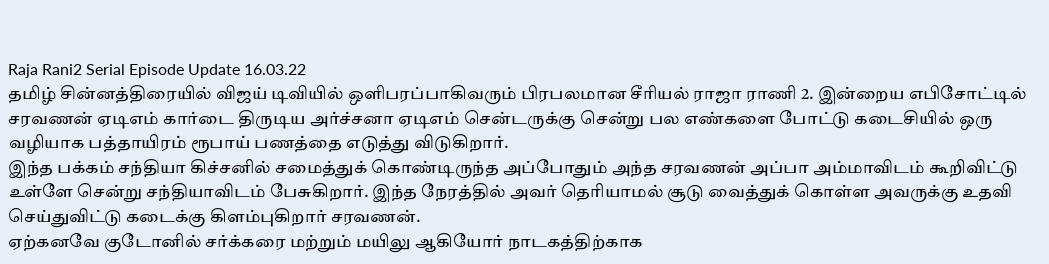Raja Rani2 Serial Episode Update 16.03.22
தமிழ் சின்னத்திரையில் விஜய் டிவியில் ஒளிபரப்பாகிவரும் பிரபலமான சீரியல் ராஜா ராணி 2. இன்றைய எபிசோட்டில் சரவணன் ஏடிஎம் கார்டை திருடிய அர்ச்சனா ஏடிஎம் சென்டருக்கு சென்று பல எண்களை போட்டு கடைசியில் ஒரு வழியாக பத்தாயிரம் ரூபாய் பணத்தை எடுத்து விடுகிறார்.
இந்த பக்கம் சந்தியா கிச்சனில் சமைத்துக் கொண்டிருந்த அப்போதும் அந்த சரவணன் அப்பா அம்மாவிடம் கூறிவிட்டு உள்ளே சென்று சந்தியாவிடம் பேசுகிறார். இந்த நேரத்தில் அவர் தெரியாமல் சூடு வைத்துக் கொள்ள அவருக்கு உதவி செய்துவிட்டு கடைக்கு கிளம்புகிறார் சரவணன்.
ஏற்கனவே குடோனில் சர்க்கரை மற்றும் மயிலு ஆகியோர் நாடகத்திற்காக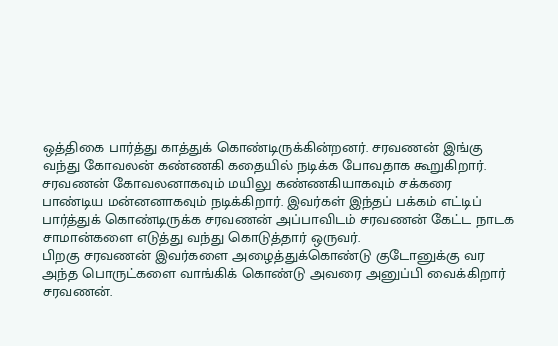ஒத்திகை பார்த்து காத்துக் கொண்டிருக்கின்றனர். சரவணன் இங்கு வந்து கோவலன் கண்ணகி கதையில் நடிக்க போவதாக கூறுகிறார். சரவணன் கோவலனாகவும் மயிலு கண்ணகியாகவும் சக்கரை பாண்டிய மன்னனாகவும் நடிக்கிறார். இவர்கள் இந்தப் பக்கம் எட்டிப் பார்த்துக் கொண்டிருக்க சரவணன் அப்பாவிடம் சரவணன் கேட்ட நாடக சாமான்களை எடுத்து வந்து கொடுத்தார் ஒருவர்.
பிறகு சரவணன் இவர்களை அழைத்துக்கொண்டு குடோனுக்கு வர அந்த பொருட்களை வாங்கிக் கொண்டு அவரை அனுப்பி வைக்கிறார் சரவணன்.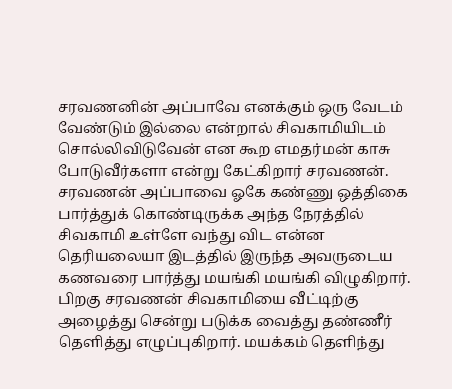சரவணனின் அப்பாவே எனக்கும் ஒரு வேடம் வேண்டும் இல்லை என்றால் சிவகாமியிடம் சொல்லிவிடுவேன் என கூற எமதர்மன் காசு போடுவீர்களா என்று கேட்கிறார் சரவணன். சரவணன் அப்பாவை ஓகே கண்ணு ஒத்திகை பார்த்துக் கொண்டிருக்க அந்த நேரத்தில் சிவகாமி உள்ளே வந்து விட என்ன தெரியலையா இடத்தில் இருந்த அவருடைய கணவரை பார்த்து மயங்கி மயங்கி விழுகிறார்.
பிறகு சரவணன் சிவகாமியை வீட்டிற்கு அழைத்து சென்று படுக்க வைத்து தண்ணீர் தெளித்து எழுப்புகிறார். மயக்கம் தெளிந்து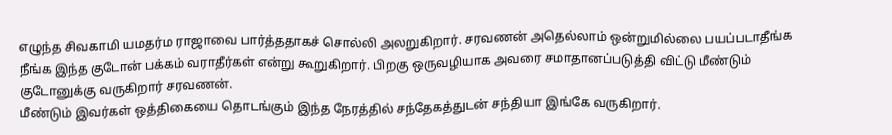எழுந்த சிவகாமி யமதர்ம ராஜாவை பார்த்ததாகச் சொல்லி அலறுகிறார். சரவணன் அதெல்லாம் ஒன்றுமில்லை பயப்படாதீங்க நீங்க இந்த குடோன் பக்கம் வராதீர்கள் என்று கூறுகிறார். பிறகு ஒருவழியாக அவரை சமாதானப்படுத்தி விட்டு மீண்டும் குடோனுக்கு வருகிறார் சரவணன்.
மீண்டும் இவர்கள் ஒத்திகையை தொடங்கும் இந்த நேரத்தில் சந்தேகத்துடன் சந்தியா இங்கே வருகிறார்.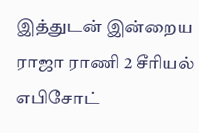இத்துடன் இன்றைய ராஜா ராணி 2 சீரியல் எபிசோட்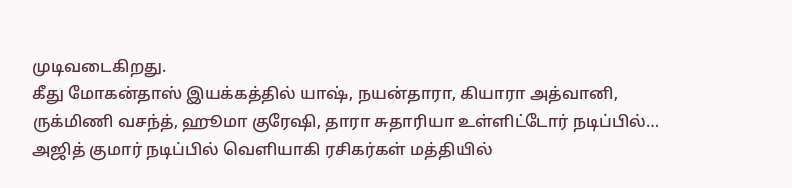முடிவடைகிறது.
கீது மோகன்தாஸ் இயக்கத்தில் யாஷ், நயன்தாரா, கியாரா அத்வானி, ருக்மிணி வசந்த், ஹூமா குரேஷி, தாரா சுதாரியா உள்ளிட்டோர் நடிப்பில்…
அஜித் குமார் நடிப்பில் வெளியாகி ரசிகர்கள் மத்தியில்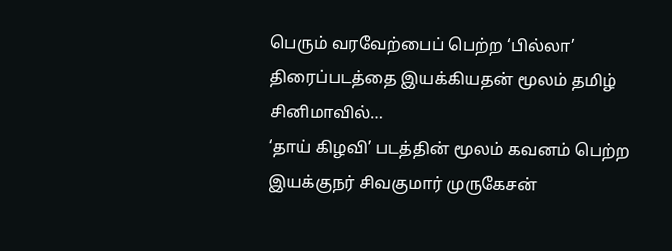பெரும் வரவேற்பைப் பெற்ற ‘பில்லா’ திரைப்படத்தை இயக்கியதன் மூலம் தமிழ் சினிமாவில்…
‘தாய் கிழவி’ படத்தின் மூலம் கவனம் பெற்ற இயக்குநர் சிவகுமார் முருகேசன்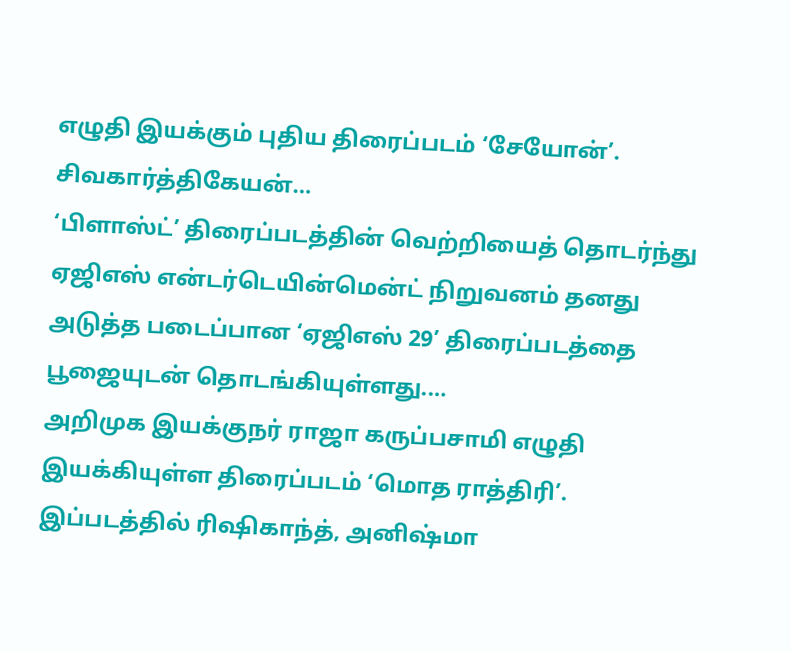எழுதி இயக்கும் புதிய திரைப்படம் ‘சேயோன்’. சிவகார்த்திகேயன்…
‘பிளாஸ்ட்’ திரைப்படத்தின் வெற்றியைத் தொடர்ந்து ஏஜிஎஸ் என்டர்டெயின்மென்ட் நிறுவனம் தனது அடுத்த படைப்பான ‘ஏஜிஎஸ் 29’ திரைப்படத்தை பூஜையுடன் தொடங்கியுள்ளது.…
அறிமுக இயக்குநர் ராஜா கருப்பசாமி எழுதி இயக்கியுள்ள திரைப்படம் ‘மொத ராத்திரி’. இப்படத்தில் ரிஷிகாந்த், அனிஷ்மா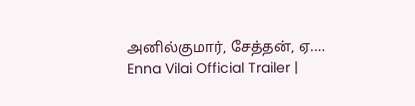அனில்குமார், சேத்தன், ஏ.…
Enna Vilai Official Trailer |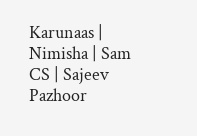Karunaas | Nimisha | Sam CS | Sajeev Pazhoor